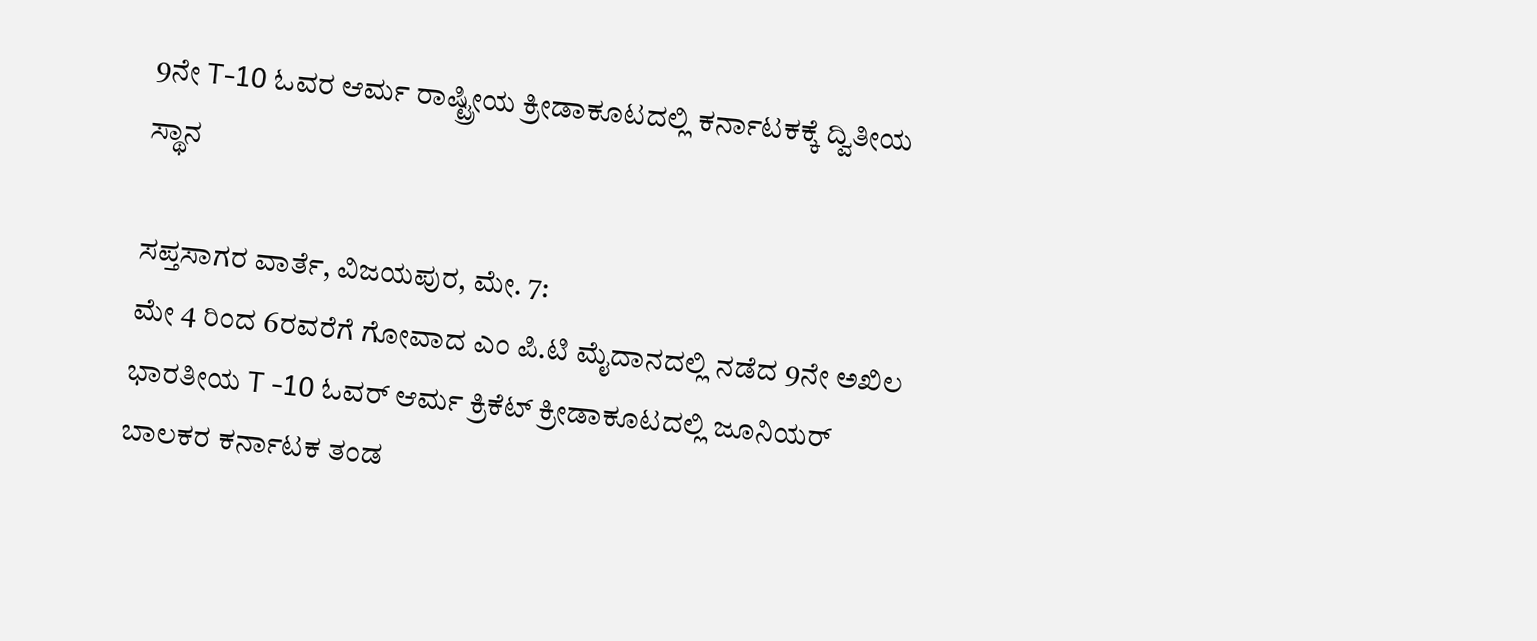9ನೇ T-10 ಓವರ ಆರ್ಮ ರಾಷ್ಟ್ರೀಯ ಕ್ರೀಡಾಕೂಟದಲ್ಲಿ ಕರ್ನಾಟಕಕ್ಕೆ ದ್ವಿತೀಯ ಸ್ಥಾನ

ಸಪ್ತಸಾಗರ ವಾರ್ತೆ, ವಿಜಯಪುರ, ಮೇ. 7:
ಮೇ 4 ರಿಂದ 6ರವರೆಗೆ ಗೋವಾದ ಎಂ ಪಿ.ಟಿ ಮೈದಾನದಲ್ಲಿ ನಡೆದ 9ನೇ ಅಖಿಲ ಭಾರತೀಯ T -10 ಓವರ್ ಆರ್ಮ ಕ್ರಿಕೆಟ್ ಕ್ರೀಡಾಕೂಟದಲ್ಲಿ ಜೂನಿಯರ್ ಬಾಲಕರ ಕರ್ನಾಟಕ ತಂಡ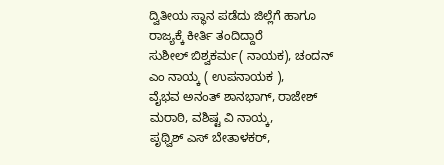ದ್ವಿತೀಯ ಸ್ಥಾನ ಪಡೆದು ಜಿಲ್ಲೆಗೆ ಹಾಗೂ ರಾಜ್ಯಕ್ಕೆ ಕೀರ್ತಿ ತಂದಿದ್ದಾರೆ
ಸುಶೀಲ್ ಬಿಶ್ವಕರ್ಮ( ನಾಯಕ), ಚಂದನ್ ಎಂ ನಾಯ್ಕ ( ಉಪನಾಯಕ ),
ವೈಭವ ಅನಂತ್ ಶಾನಭಾಗ್, ರಾಜೇಶ್ ಮರಾಠಿ, ವಶಿಷ್ಟ ವಿ ನಾಯ್ಕ,
ಪೃಥ್ವಿಶ್ ಎಸ್ ಬೇತಾಳಕರ್,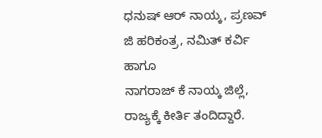ಧನುಷ್ ಆರ್ ನಾಯ್ಕ, ಪ್ರಣವ್ ಜಿ ಹರಿಕಂತ್ರ, ನಮಿತ್ ಕರ್ವಿ ಹಾಗೂ
ನಾಗರಾಜ್ ಕೆ ನಾಯ್ಕ ಜಿಲ್ಲೆ, ರಾಜ್ಯಕ್ಕೆ ಕೀರ್ತಿ ತಂದಿದ್ದಾರೆ.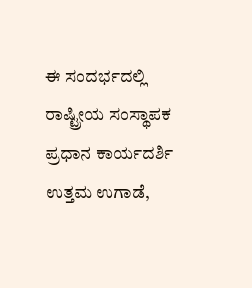ಈ ಸಂದರ್ಭದಲ್ಲಿ
ರಾಷ್ಟ್ರೀಯ ಸಂಸ್ಥಾಪಕ ಪ್ರಧಾನ ಕಾರ್ಯದರ್ಶಿ ಉತ್ತಮ ಉಗಾಡೆ,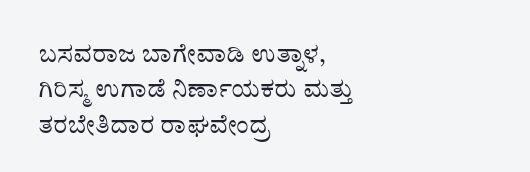ಬಸವರಾಜ ಬಾಗೇವಾಡಿ ಉತ್ನಾಳ, ಗಿರಿಸ್ಮ ಉಗಾಡೆ ನಿರ್ಣಾಯಕರು ಮತ್ತು ತರಬೇತಿದಾರ ರಾಘವೇಂದ್ರ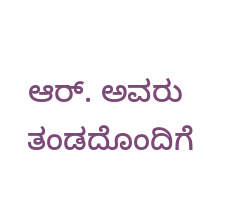ಆರ್. ಅವರು ತಂಡದೊಂದಿಗೆ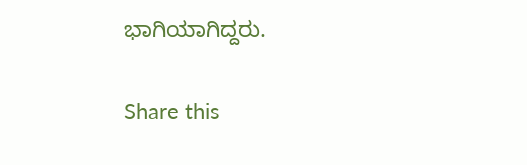ಭಾಗಿಯಾಗಿದ್ದರು.

Share this